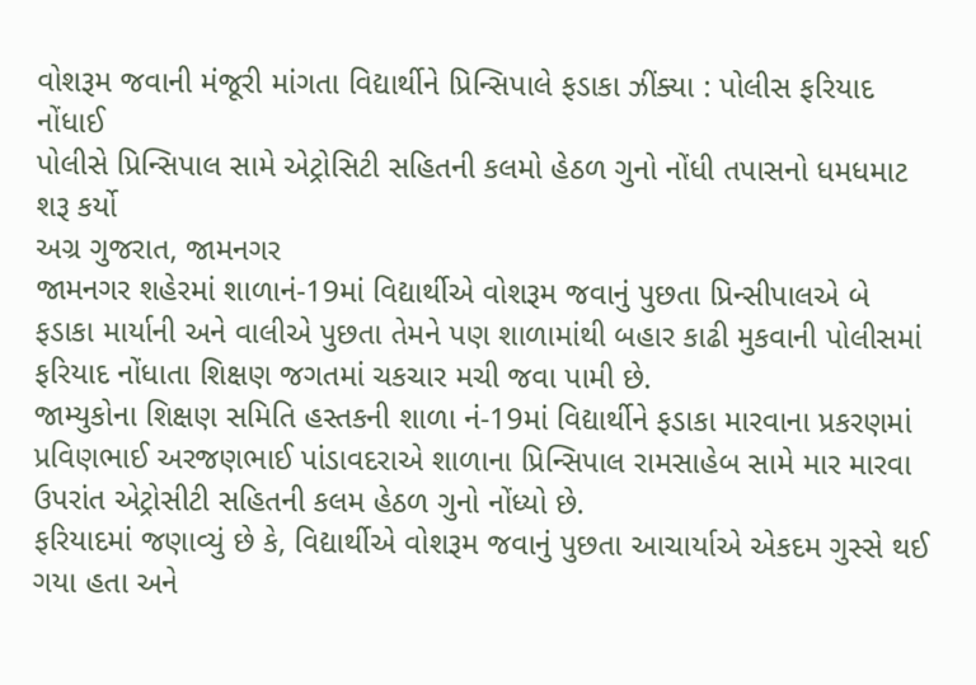વોશરૂમ જવાની મંજૂરી માંગતા વિદ્યાર્થીને પ્રિન્સિપાલે ફડાકા ઝીંક્યા : પોલીસ ફરિયાદ નોંધાઈ
પોલીસે પ્રિન્સિપાલ સામે એટ્રોસિટી સહિતની કલમો હેઠળ ગુનો નોંધી તપાસનો ધમધમાટ શરૂ કર્યો
અગ્ર ગુજરાત, જામનગર
જામનગર શહેરમાં શાળાનં-19માં વિદ્યાર્થીએ વોશરૂમ જવાનું પુછતા પ્રિન્સીપાલએ બે ફડાકા માર્યાની અને વાલીએ પુછતા તેમને પણ શાળામાંથી બહાર કાઢી મુકવાની પોલીસમાં ફરિયાદ નોંધાતા શિક્ષણ જગતમાં ચકચાર મચી જવા પામી છે.
જામ્યુકોના શિક્ષણ સમિતિ હસ્તકની શાળા નં-19માં વિદ્યાર્થીને ફડાકા મારવાના પ્રકરણમાં પ્રવિણભાઈ અરજણભાઈ પાંડાવદરાએ શાળાના પ્રિન્સિપાલ રામસાહેબ સામે માર મારવા ઉપરાંત એટ્રોસીટી સહિતની કલમ હેઠળ ગુનો નોંધ્યો છે.
ફરિયાદમાં જણાવ્યું છે કે, વિદ્યાર્થીએ વોશરૂમ જવાનું પુછતા આચાર્યાએ એકદમ ગુસ્સે થઈ ગયા હતા અને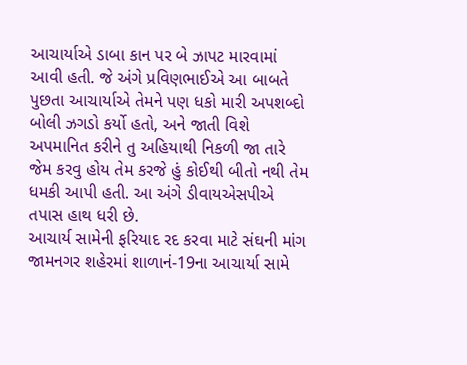આચાર્યાએ ડાબા કાન પર બે ઝાપટ મારવામાં આવી હતી. જે અંગે પ્રવિણભાઈએ આ બાબતે પુછતા આચાર્યાએ તેમને પણ ધકો મારી અપશબ્દો બોલી ઝગડો કર્યો હતો, અને જાતી વિશે અપમાનિત કરીને તુ અહિયાથી નિકળી જા તારે જેમ કરવુ હોય તેમ કરજે હું કોઈથી બીતો નથી તેમ ધમકી આપી હતી. આ અંગે ડીવાયએસપીએ તપાસ હાથ ધરી છે.
આચાર્ય સામેની ફરિયાદ રદ કરવા માટે સંઘની માંગ
જામનગર શહેરમાં શાળાનં-19ના આચાર્યા સામે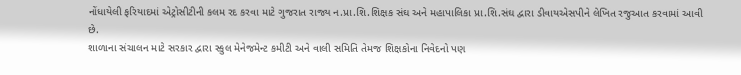નોંધાયેલી ફરિયાદમાં એટ્રોસીટીની કલમ રદ કરવા માટે ગુજરાત રાજ્ય ન.પ્રા.શિ.શિક્ષક સંઘ અને મહાપાલિકા પ્રા.શિ.સંઘ દ્વારા ડીવાયએસપીને લેખિત રજુઆત કરવામાં આવી છે.
શાળાના સંચાલન માટે સરકાર દ્વારા સ્કુલ મેનેજમેન્ટ કમીટી અને વાલી સમિતિ તેમજ શિક્ષકોના નિવેદનો પણ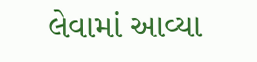લેવામાં આવ્યા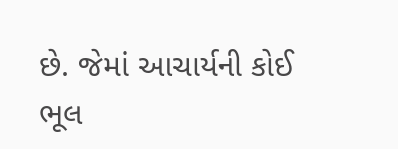છે. જેમાં આચાર્યની કોઈ ભૂલ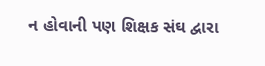ન હોવાની પણ શિક્ષક સંઘ દ્વારા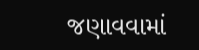જણાવવામાં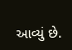આવ્યું છે.